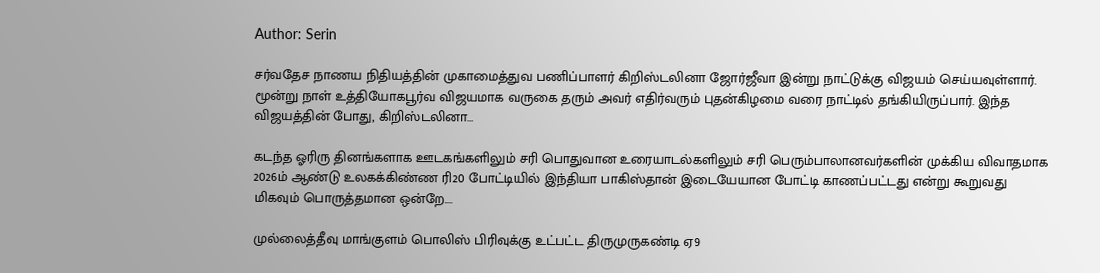Author: Serin

சர்வதேச நாணய நிதியத்தின் முகாமைத்துவ பணிப்பாளர் கிறிஸ்டலினா ஜோர்ஜீவா இன்று நாட்டுக்கு விஜயம் செய்யவுள்ளார்.  மூன்று நாள் உத்தியோகபூர்வ விஜயமாக வருகை தரும் அவர் எதிர்வரும் புதன்கிழமை வரை நாட்டில் தங்கியிருப்பார். இந்த விஜயத்தின் போது, கிறிஸ்டலினா…

கடந்த ஓரிரு தினங்களாக ஊடகங்களிலும் சரி பொதுவான உரையாடல்களிலும் சரி பெரும்பாலானவர்களின் முக்கிய விவாதமாக 2026ம் ஆண்டு உலகக்கிண்ண ரி20 போட்டியில் இந்தியா பாகிஸ்தான் இடையேயான போட்டி காணப்பட்டது என்று கூறுவது மிகவும் பொருத்தமான ஒன்றே.…

முல்லைத்தீவு மாங்குளம் பொலிஸ் பிரிவுக்கு உட்பட்ட திருமுருகண்டி ஏ9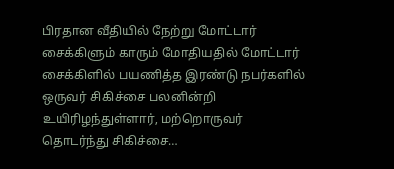பிரதான வீதியில் நேற்று மோட்டார் சைக்கிளும் காரும் மோதியதில் மோட்டார் சைக்கிளில் பயணித்த இரண்டு நபர்களில் ஒருவர் சிகிச்சை பலனின்றி உயிரிழந்துள்ளார், மற்றொருவர் தொடர்ந்து சிகிச்சை…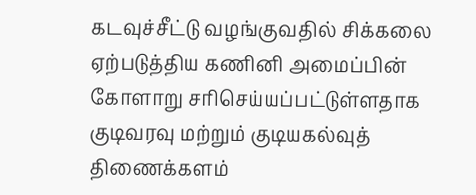கடவுச்சீட்டு வழங்குவதில் சிக்கலை ஏற்படுத்திய கணினி அமைப்பின் கோளாறு சரிசெய்யப்பட்டுள்ளதாக குடிவரவு மற்றும் குடியகல்வுத் திணைக்களம்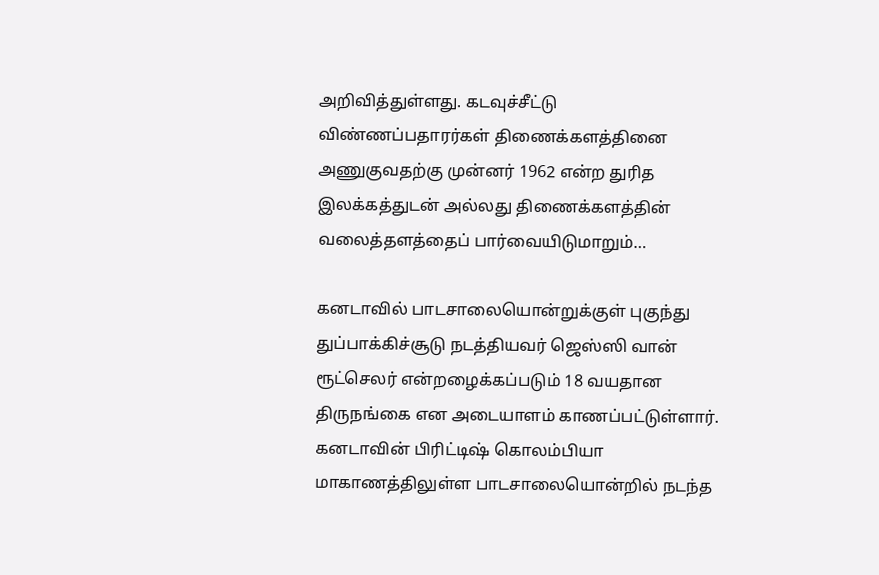அறிவித்துள்ளது. கடவுச்சீட்டு விண்ணப்பதாரர்கள் திணைக்களத்தினை அணுகுவதற்கு முன்னர் 1962 என்ற துரித இலக்கத்துடன் அல்லது திணைக்களத்தின் வலைத்தளத்தைப் பார்வையிடுமாறும்…

கனடாவில் பாடசாலையொன்றுக்குள் புகுந்து துப்பாக்கிச்சூடு நடத்தியவர் ஜெஸ்ஸி வான் ரூட்செலர் என்றழைக்கப்படும் 18 வயதான திருநங்கை என அடையாளம் காணப்பட்டுள்ளார். கனடாவின் பிரிட்டிஷ் கொலம்பியா மாகாணத்திலுள்ள பாடசாலையொன்றில் நடந்த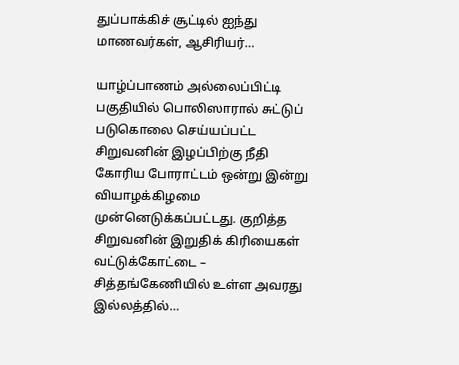துப்பாக்கிச் சூட்டில் ஐந்து மாணவர்கள், ஆசிரியர்…

யாழ்ப்பாணம் அல்லைப்பிட்டி பகுதியில் பொலிஸாரால் சுட்டுப் படுகொலை செய்யப்பட்ட சிறுவனின் இழப்பிற்கு நீதி கோரிய போராட்டம் ஒன்று இன்று வியாழக்கிழமை முன்னெடுக்கப்பட்டது. குறித்த சிறுவனின் இறுதிக் கிரியைகள் வட்டுக்கோட்டை – சித்தங்கேணியில் உள்ள அவரது இல்லத்தில்…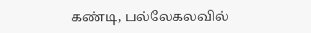கண்டி, பல்லேகலவில்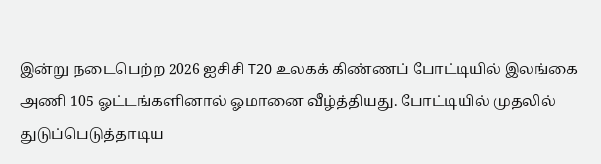இன்று நடைபெற்ற 2026 ஐசிசி T20 உலகக் கிண்ணப் போட்டியில் இலங்கை அணி 105 ஓட்டங்களினால் ஓமானை வீழ்த்தியது. போட்டியில் முதலில் துடுப்பெடுத்தாடிய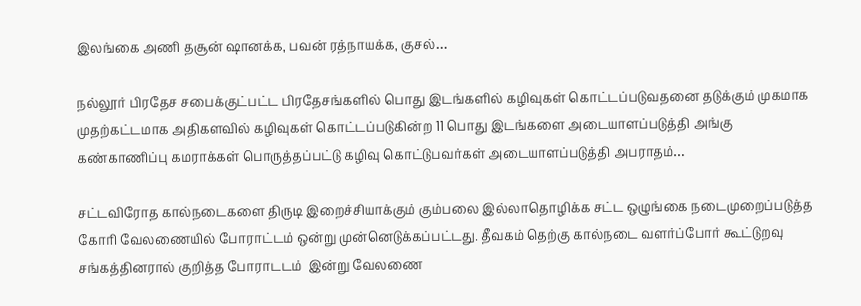இலங்கை அணி தசூன் ஷானக்க, பவன் ரத்நாயக்க, குசல்…

நல்லூர் பிரதேச சபைக்குட்பட்ட பிரதேசங்களில் பொது இடங்களில் கழிவுகள் கொட்டப்படுவதனை தடுக்கும் முகமாக முதற்கட்டமாக அதிகளவில் கழிவுகள் கொட்டப்படுகின்ற 11 பொது இடங்களை அடையாளப்படுத்தி அங்கு கண்காணிப்பு கமராக்கள் பொருத்தப்பட்டு கழிவு கொட்டுபவர்கள் அடையாளப்படுத்தி அபராதம்…

சட்டவிரோத கால்நடைகளை திருடி இறைச்சியாக்கும் கும்பலை இல்லாதொழிக்க சட்ட ஒழுங்கை நடைமுறைப்படுத்த கோரி வேலணையில் போராட்டம் ஒன்று முன்னெடுக்கப்பட்டது. தீவகம் தெற்கு கால்நடை வளர்ப்போர் கூட்டுறவு சங்கத்தினரால் குறித்த போராடடம்  இன்று வேலணை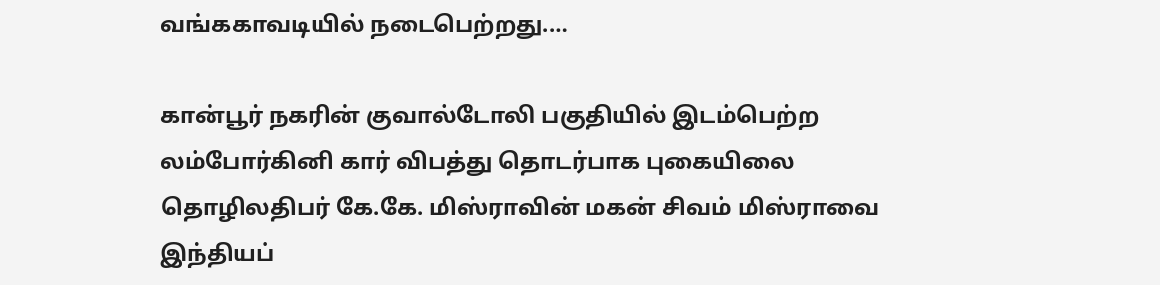வங்ககாவடியில் நடைபெற்றது.…

கான்பூர் நகரின் குவால்டோலி பகுதியில் இடம்பெற்ற லம்போர்கினி கார் விபத்து தொடர்பாக புகையிலை தொழிலதிபர் கே.கே. மிஸ்ராவின் மகன் சிவம் மிஸ்ராவை இந்தியப்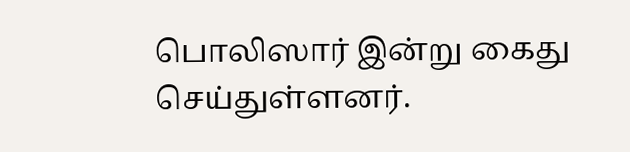பொலிஸார் இன்று கைது செய்துள்ளனர்.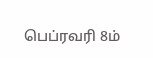பெப்ரவரி 8ம்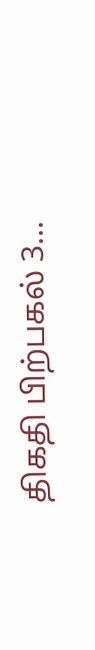திகதி பிற்பகல் 3…